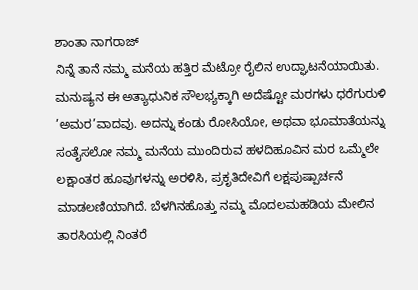ಶಾಂತಾ ನಾಗರಾಜ್
ನಿನ್ನೆ ತಾನೆ ನಮ್ಮ ಮನೆಯ ಹತ್ತಿರ ಮೆಟ್ರೋ ರೈಲಿನ ಉದ್ಘಾಟನೆಯಾಯಿತು. ಮನುಷ್ಯನ ಈ ಅತ್ಯಾಧುನಿಕ ಸೌಲಭ್ಯಕ್ಕಾಗಿ ಅದೆಷ್ಟೋ ಮರಗಳು ಧರೆಗುರುಳಿ ’ಅಮರ’ವಾದವು. ಅದನ್ನು ಕಂಡು ರೋಸಿಯೋ, ಅಥವಾ ಭೂಮಾತೆಯನ್ನು ಸಂತೈಸಲೋ ನಮ್ಮ ಮನೆಯ ಮುಂದಿರುವ ಹಳದಿಹೂವಿನ ಮರ ಒಮ್ಮೆಲೇ ಲಕ್ಷಾಂತರ ಹೂವುಗಳನ್ನು ಅರಳಿಸಿ, ಪ್ರಕೃತಿದೇವಿಗೆ ಲಕ್ಷಪುಷ್ಪಾರ್ಚನೆ ಮಾಡಲಣಿಯಾಗಿದೆ. ಬೆಳಗಿನಹೊತ್ತು ನಮ್ಮ ಮೊದಲಮಹಡಿಯ ಮೇಲಿನ ತಾರಸಿಯಲ್ಲಿ ನಿಂತರೆ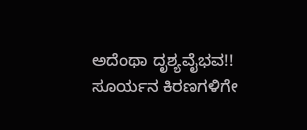ಅದೆಂಥಾ ದೃಶ್ಯವೈಭವ!!
ಸೂರ್ಯನ ಕಿರಣಗಳಿಗೇ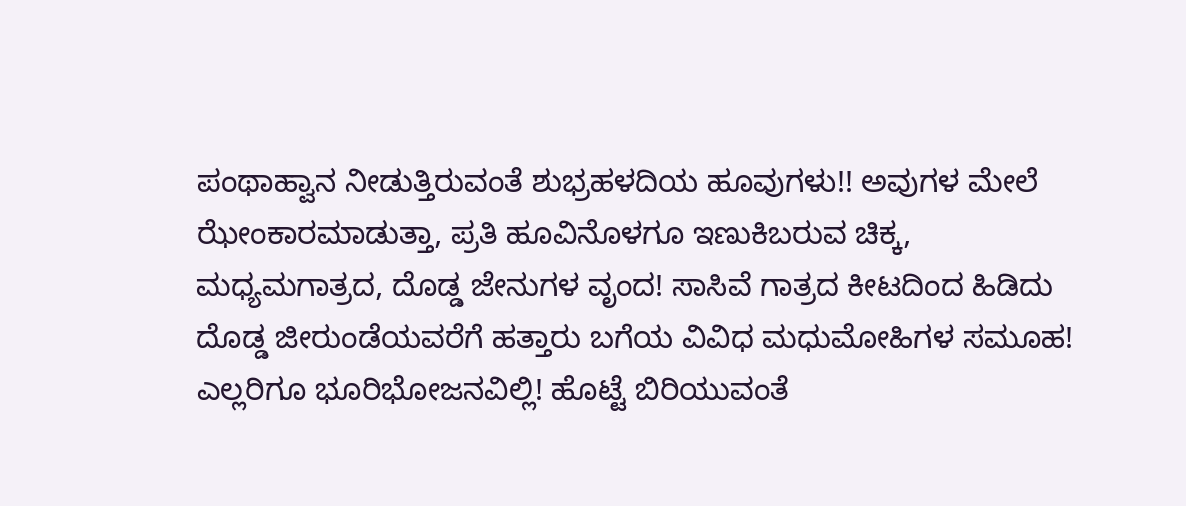ಪಂಥಾಹ್ವಾನ ನೀಡುತ್ತಿರುವಂತೆ ಶುಭ್ರಹಳದಿಯ ಹೂವುಗಳು!! ಅವುಗಳ ಮೇಲೆ ಝೇಂಕಾರಮಾಡುತ್ತಾ, ಪ್ರತಿ ಹೂವಿನೊಳಗೂ ಇಣುಕಿಬರುವ ಚಿಕ್ಕ, ಮಧ್ಯಮಗಾತ್ರದ, ದೊಡ್ಡ ಜೇನುಗಳ ವೃಂದ! ಸಾಸಿವೆ ಗಾತ್ರದ ಕೀಟದಿಂದ ಹಿಡಿದು ದೊಡ್ಡ ಜೀರುಂಡೆಯವರೆಗೆ ಹತ್ತಾರು ಬಗೆಯ ವಿವಿಧ ಮಧುಮೋಹಿಗಳ ಸಮೂಹ! ಎಲ್ಲರಿಗೂ ಭೂರಿಭೋಜನವಿಲ್ಲಿ! ಹೊಟ್ಟೆ ಬಿರಿಯುವಂತೆ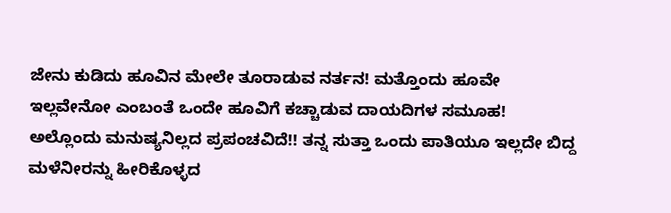ಜೇನು ಕುಡಿದು ಹೂವಿನ ಮೇಲೇ ತೂರಾಡುವ ನರ್ತನ! ಮತ್ತೊಂದು ಹೂವೇ ಇಲ್ಲವೇನೋ ಎಂಬಂತೆ ಒಂದೇ ಹೂವಿಗೆ ಕಚ್ಚಾಡುವ ದಾಯದಿಗಳ ಸಮೂಹ! ಅಲ್ಲೊಂದು ಮನುಷ್ಯನಿಲ್ಲದ ಪ್ರಪಂಚವಿದೆ!! ತನ್ನ ಸುತ್ತಾ ಒಂದು ಪಾತಿಯೂ ಇಲ್ಲದೇ ಬಿದ್ದ ಮಳೆನೀರನ್ನು ಹೀರಿಕೊಳ್ಳದ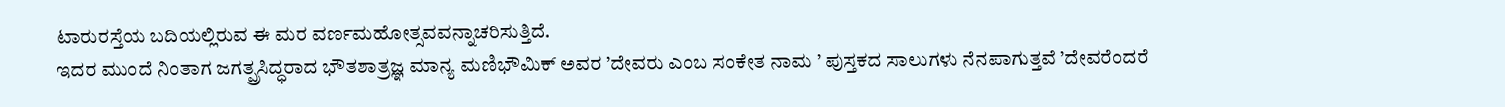ಟಾರುರಸ್ತೆಯ ಬದಿಯಲ್ಲಿರುವ ಈ ಮರ ವರ್ಣಮಹೋತ್ಸವವನ್ನಾಚರಿಸುತ್ತಿದೆ.
ಇದರ ಮುಂದೆ ನಿಂತಾಗ ಜಗತ್ಪ್ರಸಿದ್ಧರಾದ ಭೌತಶಾತ್ರಜ್ಞ ಮಾನ್ಯ ಮಣಿಭೌಮಿಕ್ ಅವರ ’ದೇವರು ಎಂಬ ಸಂಕೇತ ನಾಮ ’ ಪುಸ್ತಕದ ಸಾಲುಗಳು ನೆನಪಾಗುತ್ತವೆ ’ದೇವರೆಂದರೆ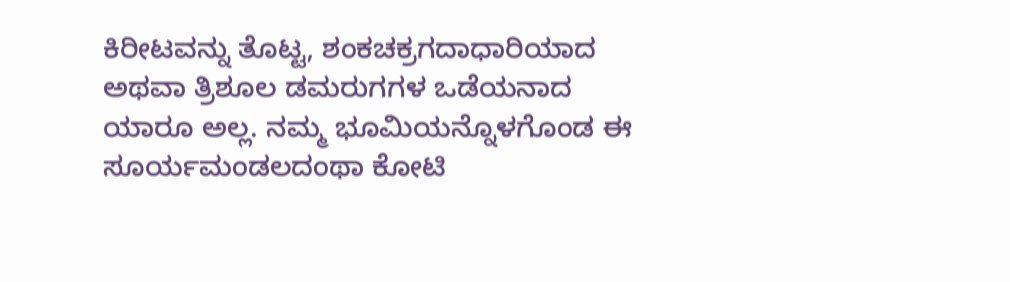ಕಿರೀಟವನ್ನು ತೊಟ್ಟ, ಶಂಕಚಕ್ರಗದಾಧಾರಿಯಾದ ಅಥವಾ ತ್ರಿಶೂಲ ಡಮರುಗಗಳ ಒಡೆಯನಾದ ಯಾರೂ ಅಲ್ಲ. ನಮ್ಮ ಭೂಮಿಯನ್ನೊಳಗೊಂಡ ಈ ಸೂರ್ಯಮಂಡಲದಂಥಾ ಕೋಟಿ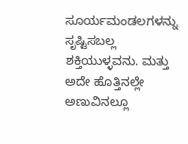ಸೂರ್ಯಮಂಡಲಗಳನ್ನು ಸೃಷ್ಟಿಸಬಲ್ಲ ಶಕ್ತಿಯುಳ್ಳವನು. ಮತ್ತು ಅದೇ ಹೊತ್ತಿನಲ್ಲೇ ಅಣುವಿನಲ್ಲೂ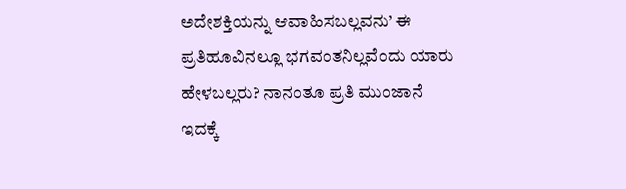ಅದೇಶಕ್ತಿಯನ್ನು ಆವಾಹಿಸಬಲ್ಲವನು’ ಈ ಪ್ರತಿಹೂವಿನಲ್ಲೂ ಭಗವಂತನಿಲ್ಲವೆಂದು ಯಾರು ಹೇಳಬಲ್ಲರು? ನಾನಂತೂ ಪ್ರತಿ ಮುಂಜಾನೆ ಇದಕ್ಕೆ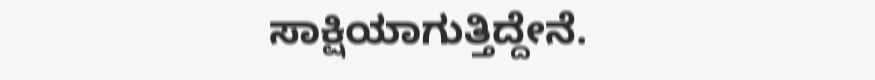ಸಾಕ್ಷಿಯಾಗುತ್ತಿದ್ದೇನೆ.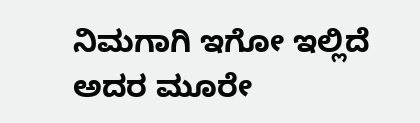ನಿಮಗಾಗಿ ಇಗೋ ಇಲ್ಲಿದೆ ಅದರ ಮೂರೇ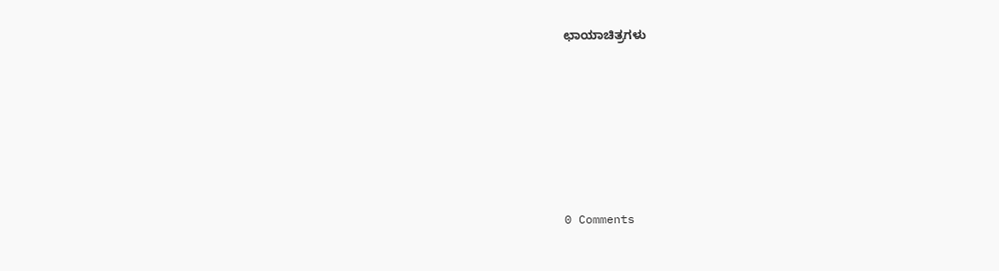ಛಾಯಾಚಿತ್ರಗಳು









0 Comments